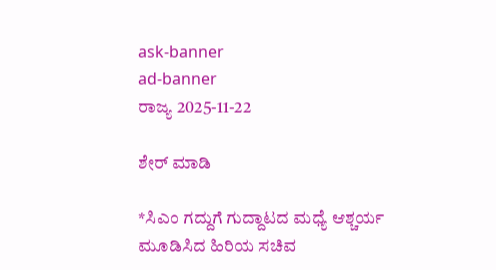ask-banner
ad-banner
ರಾಜ್ಯ 2025-11-22

ಶೇರ್ ಮಾಡಿ

*ಸಿಎಂ ಗದ್ದುಗೆ ಗುದ್ದಾಟದ ಮಧ್ಯೆ ಆಶ್ಚರ್ಯ ಮೂಡಿಸಿದ ಹಿರಿಯ ಸಚಿವ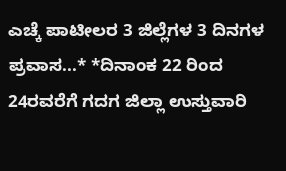ಎಚ್ಕೆ ಪಾಟೀಲರ 3 ಜಿಲ್ಲೆಗಳ 3 ದಿನಗಳ ಪ್ರವಾಸ...* *ದಿನಾಂಕ 22 ರಿಂದ 24ರವರೆಗೆ ಗದಗ ಜಿಲ್ಲಾ ಉಸ್ತುವಾರಿ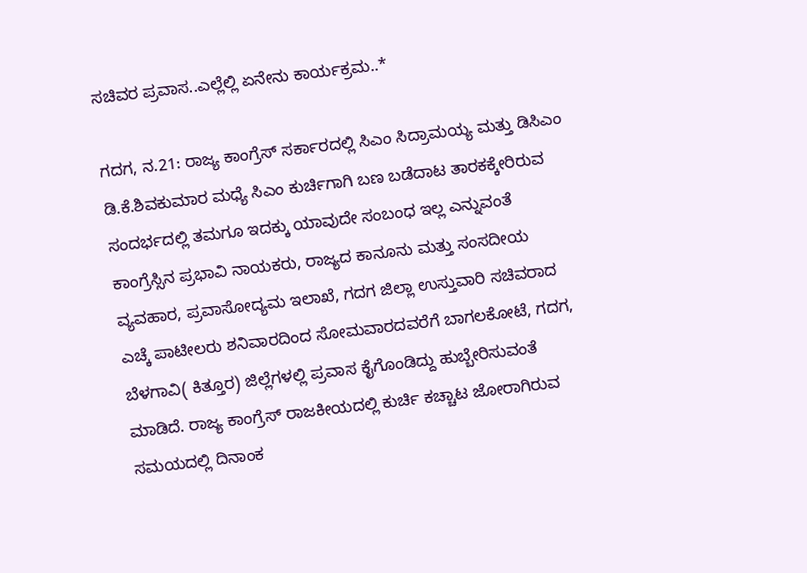ಸಚಿವರ ಪ್ರವಾಸ..ಎಲ್ಲೆಲ್ಲಿ ಏನೇನು ಕಾರ್ಯಕ್ರಮ..*

ಗದಗ, ನ.21: ರಾಜ್ಯ ಕಾಂಗ್ರೆಸ್ ಸರ್ಕಾರದಲ್ಲಿ ಸಿಎಂ ಸಿದ್ರಾಮಯ್ಯ ಮತ್ತು ಡಿಸಿಎಂ ಡಿ.ಕೆ.ಶಿವಕುಮಾರ ಮಧ್ಯೆ ಸಿಎಂ ಕುರ್ಚಿಗಾಗಿ ಬಣ ಬಡೆದಾಟ ತಾರಕಕ್ಕೇರಿರುವ ಸಂದರ್ಭದಲ್ಲಿ ತಮಗೂ ಇದಕ್ಕು ಯಾವುದೇ ಸಂಬಂಧ ಇಲ್ಲ ಎನ್ನುವಂತೆ ಕಾಂಗ್ರೆಸ್ಸಿನ ಪ್ರಭಾವಿ ನಾಯಕರು, ರಾಜ್ಯದ ಕಾನೂನು ಮತ್ತು ಸಂಸದೀಯ ವ್ಯವಹಾರ, ಪ್ರವಾಸೋದ್ಯಮ ಇಲಾಖೆ, ಗದಗ ಜಿಲ್ಲಾ ಉಸ್ತುವಾರಿ ಸಚಿವರಾದ ಎಚ್ಕೆ ಪಾಟೀಲರು ಶನಿವಾರದಿಂದ ಸೋಮವಾರದವರೆಗೆ ಬಾಗಲಕೋಟೆ, ಗದಗ, ಬೆಳಗಾವಿ( ಕಿತ್ತೂರ) ಜಿಲ್ಲೆಗಳಲ್ಲಿ ಪ್ರವಾಸ ಕೈಗೊಂಡಿದ್ದು ಹುಬ್ಬೇರಿಸುವಂತೆ ಮಾಡಿದೆ. ರಾಜ್ಯ ಕಾಂಗ್ರೆಸ್ ರಾಜಕೀಯದಲ್ಲಿ ಕುರ್ಚಿ ಕಚ್ಚಾಟ ಜೋರಾಗಿರುವ ಸಮಯದಲ್ಲಿ ದಿನಾಂಕ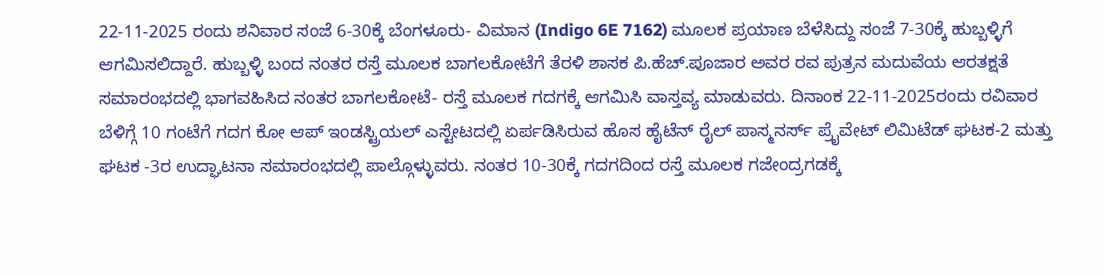22-11-2025 ರಂದು ಶನಿವಾರ ಸಂಜೆ 6-30ಕ್ಕೆ ಬೆಂಗಳೂರು- ವಿಮಾನ (Indigo 6E 7162) ಮೂಲಕ ಪ್ರಯಾಣ ಬೆಳೆಸಿದ್ದು ಸಂಜೆ 7-30ಕ್ಕೆ ಹುಬ್ಬಳ್ಳಿಗೆ ಆಗಮಿಸಲಿದ್ದಾರೆ. ಹುಬ್ಬಳ್ಳಿ ಬಂದ ನಂತರ ರಸ್ತೆ ಮೂಲಕ ಬಾಗಲಕೋಟೆಗೆ ತೆರಳಿ ಶಾಸಕ ಪಿ.ಹೆಚ್.ಪೂಜಾರ ಅವರ ರವ ಪುತ್ರನ ಮದುವೆಯ ಆರತಕ್ಷತೆ ಸಮಾರಂಭದಲ್ಲಿ ಭಾಗವಹಿಸಿದ ನಂತರ ಬಾಗಲಕೋಟೆ- ರಸ್ತೆ ಮೂಲಕ ಗದಗಕ್ಕೆ ಆಗಮಿಸಿ ವಾಸ್ತವ್ಯ ಮಾಡುವರು. ದಿನಾಂಕ 22-11-2025ರಂದು ರವಿವಾರ ಬೆಳಿಗ್ಗೆ 10 ಗಂಟೆಗೆ ಗದಗ ಕೋ ಆಪ್ ಇಂಡಸ್ಟ್ರಿಯಲ್ ಎಸ್ಟೇಟದಲ್ಲಿ ಏರ್ಪಡಿಸಿರುವ ಹೊಸ ಹೈಟೆನ್ ರೈಲ್ ಪಾಸ್ಮನರ್ಸ್ ಪ್ರೈವೇಟ್ ಲಿಮಿಟೆಡ್ ಘಟಕ-2 ಮತ್ತು ಘಟಕ -3ರ ಉದ್ಘಾಟನಾ ಸಮಾರಂಭದಲ್ಲಿ ಪಾಲ್ಗೊಳ್ಳುವರು. ನಂತರ 10-30ಕ್ಕೆ ಗದಗದಿಂದ ರಸ್ತೆ ಮೂಲಕ ಗಜೇಂದ್ರಗಡಕ್ಕೆ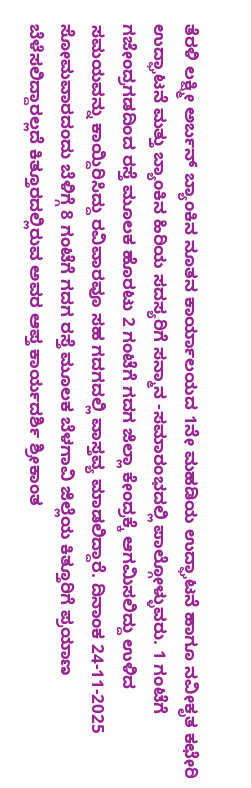ತೆರಳಿ ಲಕ್ಷ್ಮೀ ಅರ್ಬನ್ ಬ್ಯಾಂಕಿನ ನೂತನ ಕಾರ್ಯಾಲಯದ 1ನೇ ಮಹಡಿಯ ಉದ್ಘಾಟನೆ ಹಾಗೂ ನವೀಕೃತ ಕಛೇರಿ ಉದ್ಘಾಟನೆ ಮತ್ತು ಬ್ಯಾಂಕಿನ ಹಿರಿಯ ಸದಸ್ಯರಿಗೆ ಸನ್ಮಾನ -ಸಮಾರಂಭದಲ್ಲಿ ಪಾಲ್ಗೋಳ್ಳುವರು. 1 ಗಂಟೆಗೆ ಗಜೇಂದ್ರಗಡದಿಂದ ರಸ್ತೆ ಮೂಲಕ ಹೊರಟು 2 ಗಂಟೆಗೆ ಗದಗ ಜಿಲ್ಲಾ ಕೇಂದ್ರಕ್ಕೆ ಆಗಮಿಸಲಿದ್ದು ಉಳಿದ ಸಮಯವನ್ನು ಕಾಯ್ದಿರಿಸಿದ್ದು ರವಿವಾರವೂ ಸಹ ಗದಗದಲ್ಲಿ ವಾಸ್ತವ್ಯ ಮಾಡಲಿದ್ದಾರೆ. ದಿನಾಂಕ 24-11-2025 ಸೋಮವಾರದಂದು ಬೆಳಿಗ್ಗೆ 8 ಗಂಟೆಗೆ ಗದಗ ರಸ್ತೆ ಮೂಲಕ ಬೆಳಗಾವಿ ಜಿಲ್ಲೆಯ ಕಿತ್ತೂರಿಗೆ ಪ್ರಯಾಣ ಬೆಳೆಸಲಿದ್ದಾರಲ್ಲದೆ ಕಿತ್ತೂರದಲ್ಲಿರುವ ಅವರ ಆಪ್ತ ಕಾರ್ಯದರ್ಶಿ ಶ್ರೀಕಾಂತ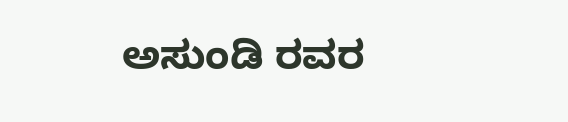ಅಸುಂಡಿ ರವರ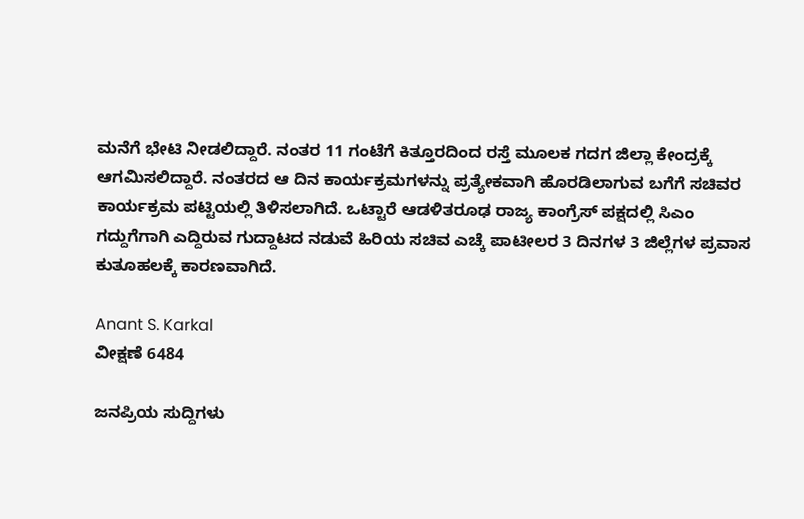ಮನೆಗೆ ಭೇಟಿ ನೀಡಲಿದ್ದಾರೆ. ನಂತರ 11 ಗಂಟೆಗೆ ಕಿತ್ತೂರದಿಂದ ರಸ್ತೆ ಮೂಲಕ ಗದಗ ಜಿಲ್ಲಾ ಕೇಂದ್ರಕ್ಕೆ ಆಗಮಿಸಲಿದ್ದಾರೆ. ನಂತರದ ಆ ದಿನ ಕಾರ್ಯಕ್ರಮಗಳನ್ನು ಪ್ರತ್ಯೇಕವಾಗಿ ಹೊರಡಿಲಾಗುವ ಬಗೆಗೆ ಸಚಿವರ ಕಾರ್ಯಕ್ರಮ ಪಟ್ಟಿಯಲ್ಲಿ ತಿಳಿಸಲಾಗಿದೆ. ಒಟ್ಟಾರೆ ಆಡಳಿತರೂಢ ರಾಜ್ಯ ಕಾಂಗ್ರೆಸ್ ಪಕ್ಷದಲ್ಲಿ ಸಿಎಂ ಗದ್ದುಗೆಗಾಗಿ ಎದ್ದಿರುವ ಗುದ್ದಾಟದ ನಡುವೆ ಹಿರಿಯ ಸಚಿವ ಎಚ್ಕೆ ಪಾಟೀಲರ 3 ದಿನಗಳ 3 ಜಿಲ್ಲೆಗಳ ಪ್ರವಾಸ ಕುತೂಹಲಕ್ಕೆ ಕಾರಣವಾಗಿದೆ.

Anant S. Karkal
ವೀಕ್ಷಣೆ 6484

ಜನಪ್ರಿಯ ಸುದ್ದಿಗಳು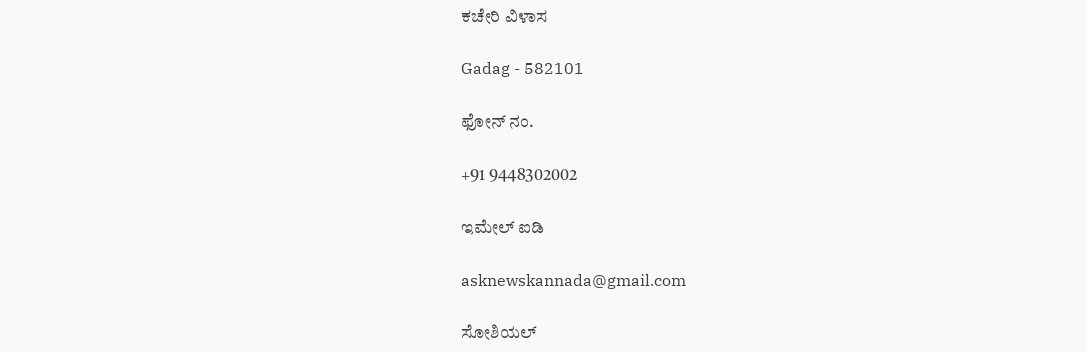ಕಚೇರಿ ವಿಳಾಸ

Gadag - 582101

ಫೋನ್ ನಂ.

+91 9448302002

ಇಮೇಲ್ ಐಡಿ

asknewskannada@gmail.com

ಸೋಶಿಯಲ್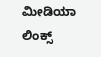ಮೀಡಿಯಾ ಲಿಂಕ್ಸ್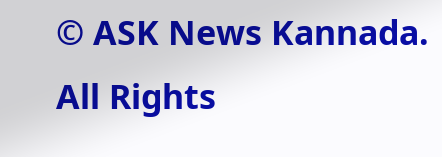© ASK News Kannada. All Rights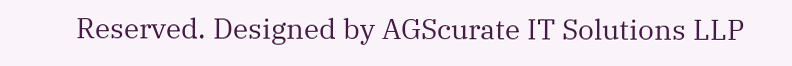Reserved. Designed by AGScurate IT Solutions LLP